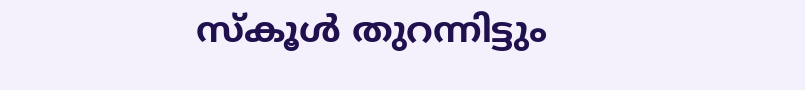സ്കൂൾ തുറന്നിട്ടും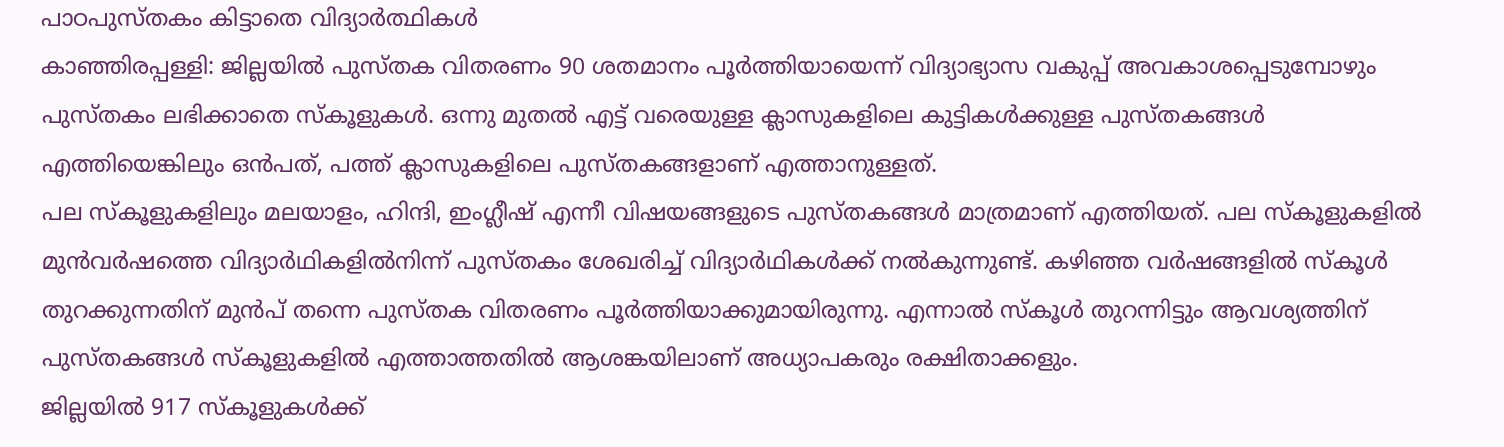പാഠപുസ്തകം കിട്ടാതെ വിദ്യാർത്ഥികൾ
കാഞ്ഞിരപ്പള്ളി: ജില്ലയിൽ പുസ്തക വിതരണം 90 ശതമാനം പൂർത്തിയായെന്ന് വിദ്യാഭ്യാസ വകുപ്പ് അവകാശപ്പെടുമ്പോഴും പുസ്തകം ലഭിക്കാതെ സ്കൂളുകൾ. ഒന്നു മുതൽ എട്ട് വരെയുള്ള ക്ലാസുകളിലെ കുട്ടികൾക്കുള്ള പുസ്തകങ്ങൾ എത്തിയെങ്കിലും ഒൻപത്, പത്ത് ക്ലാസുകളിലെ പുസ്തകങ്ങളാണ് എത്താനുള്ളത്.
പല സ്കൂളുകളിലും മലയാളം, ഹിന്ദി, ഇംഗ്ലീഷ് എന്നീ വിഷയങ്ങളുടെ പുസ്തകങ്ങൾ മാത്രമാണ് എത്തിയത്. പല സ്കൂളുകളിൽ മുൻവർഷത്തെ വിദ്യാർഥികളിൽനിന്ന് പുസ്തകം ശേഖരിച്ച് വിദ്യാർഥികൾക്ക് നൽകുന്നുണ്ട്. കഴിഞ്ഞ വർഷങ്ങളിൽ സ്കൂൾ തുറക്കുന്നതിന് മുൻപ് തന്നെ പുസ്തക വിതരണം പൂർത്തിയാക്കുമായിരുന്നു. എന്നാൽ സ്കൂൾ തുറന്നിട്ടും ആവശ്യത്തിന് പുസ്തകങ്ങൾ സ്കൂളുകളിൽ എത്താത്തതിൽ ആശങ്കയിലാണ് അധ്യാപകരും രക്ഷിതാക്കളും.
ജില്ലയിൽ 917 സ്കൂളുകൾക്ക്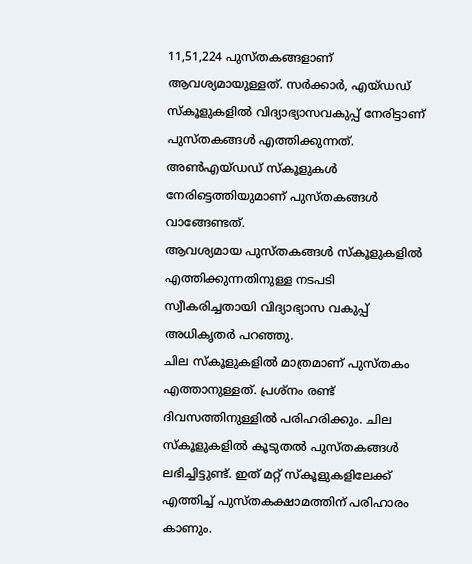11,51,224 പുസ്തകങ്ങളാണ് ആവശ്യമായുള്ളത്. സർക്കാർ, എയ്ഡഡ് സ്കൂളുകളിൽ വിദ്യാഭ്യാസവകുപ്പ് നേരിട്ടാണ് പുസ്തകങ്ങൾ എത്തിക്കുന്നത്. അൺഎയ്ഡഡ് സ്കൂളുകൾ നേരിട്ടെത്തിയുമാണ് പുസ്തകങ്ങൾ വാങ്ങേണ്ടത്.
ആവശ്യമായ പുസ്തകങ്ങൾ സ്കൂളുകളിൽ എത്തിക്കുന്നതിനുള്ള നടപടി സ്വീകരിച്ചതായി വിദ്യാഭ്യാസ വകുപ്പ് അധികൃതർ പറഞ്ഞു.
ചില സ്കൂളുകളിൽ മാത്രമാണ് പുസ്തകം എത്താനുള്ളത്. പ്രശ്നം രണ്ട് ദിവസത്തിനുള്ളിൽ പരിഹരിക്കും. ചില സ്കൂളുകളിൽ കൂടുതൽ പുസ്തകങ്ങൾ ലഭിച്ചിട്ടുണ്ട്. ഇത് മറ്റ് സ്കൂളുകളിലേക്ക് എത്തിച്ച് പുസ്തകക്ഷാമത്തിന് പരിഹാരം കാണും.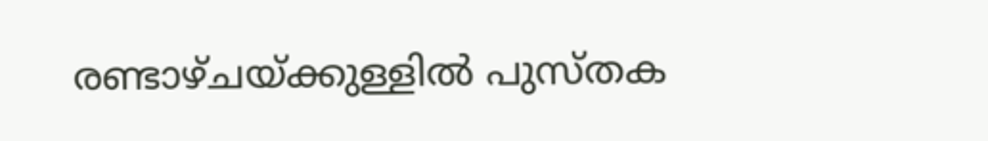രണ്ടാഴ്ചയ്ക്കുള്ളിൽ പുസ്തക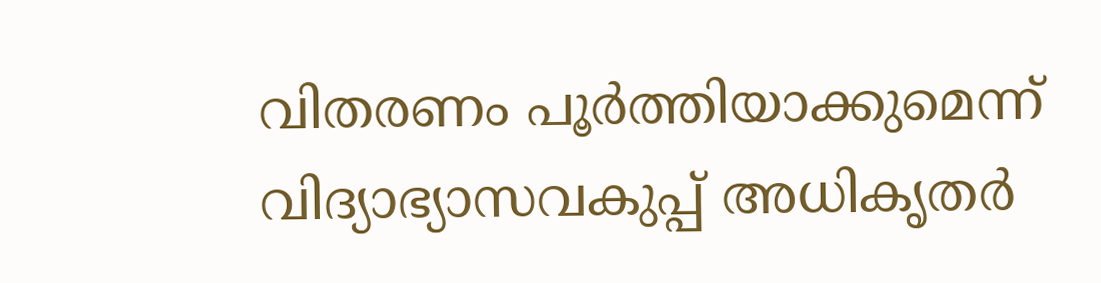വിതരണം പൂർത്തിയാക്കുമെന്ന് വിദ്യാഭ്യാസവകുപ്പ് അധികൃതർ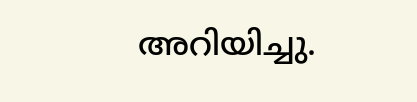അറിയിച്ചു.